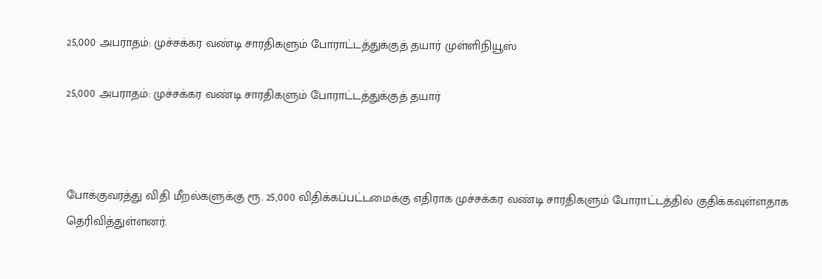25,000 அபராதம்: முச்சக்கர வண்டி சாரதிகளும் போராட்டத்துக்குத் தயார் முள்ளிநியூஸ்

25,000 அபராதம்: முச்சக்கர வண்டி சாரதிகளும் போராட்டத்துக்குத் தயார்



போக்குவரத்து விதி மீறல்களுக்கு ரூ. 25,000 விதிக்கப்பட்டமைக்கு எதிராக முச்சக்கர வண்டி சாரதிகளும் போராட்டத்தில் குதிக்கவுள்ளதாக தெரிவித்துள்ளனர்.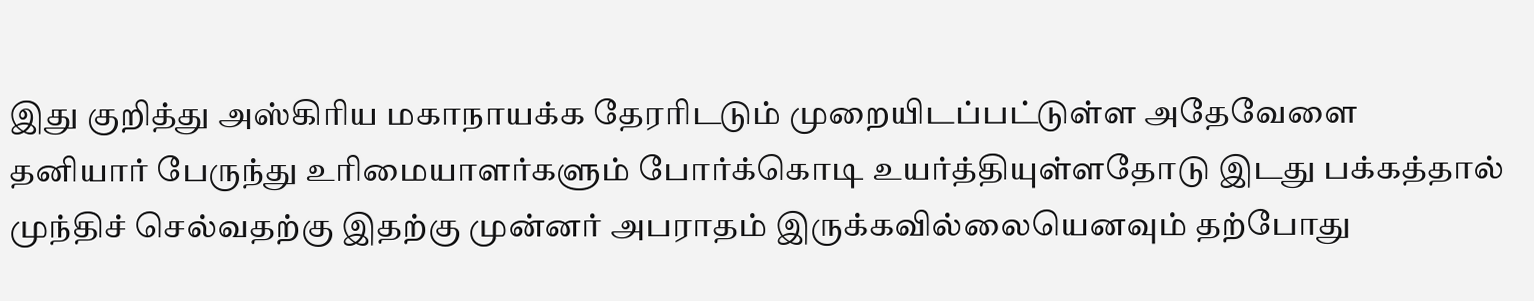இது குறித்து அஸ்கிரிய மகாநாயக்க தேரரிடடும் முறையிடப்பட்டுள்ள அதேவேளை தனியார் பேருந்து உரிமையாளர்களும் போர்க்கொடி உயர்த்தியுள்ளதோடு இடது பக்கத்தால் முந்திச் செல்வதற்கு இதற்கு முன்னர் அபராதம் இருக்கவில்லையெனவும் தற்போது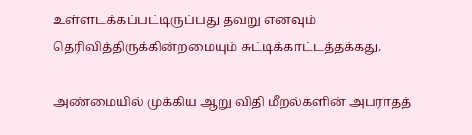உள்ளடக்கப்பட்டிருப்பது தவறு எனவும் தெரிவித்திருக்கின்றமையும் சுட்டிக்காட்டத்தக்கது.

அண்மையில் முக்கிய ஆறு விதி மீறல்களின் அபராதத்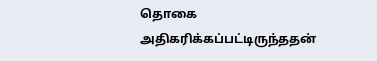தொகை அதிகரிக்கப்பட்டிருந்ததன்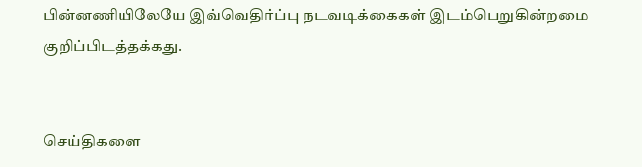பின்னணியிலேயே இவ்வெதிர்ப்பு நடவடிக்கைகள் இடம்பெறுகின்றமை குறிப்பிடத்தக்கது.


செய்திகளை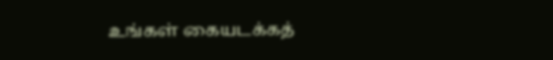உங்கள் கையடக்கத்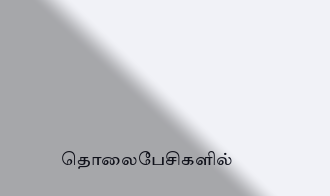தொலைபேசிகளில்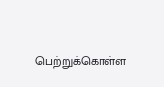பெற்றுக்கொள்ள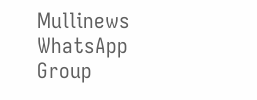Mullinews WhatsApp Group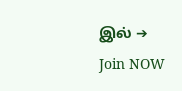இல் ➔ Join NOW